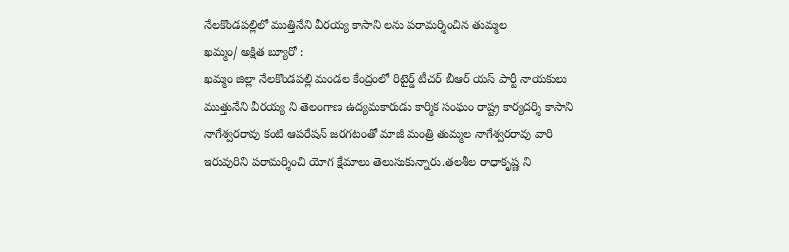నేలకొండపల్లిలో ముత్తినేని వీరయ్య కాసాని లను పరామర్శించిన తుమ్మల
ఖమ్మం/ అక్షిత బ్యూరో :
ఖమ్మం జిల్లా నేలకొండపల్లి మండల కేంద్రంలో రిటైర్డ్ టీచర్ బీఆర్ యస్ పార్టీ నాయకులు ముత్తునేని వీరయ్య ని తెలంగాణ ఉద్యమకారుడు కార్మిక సంఘం రాష్ట్ర కార్యదర్శి కాసాని నాగేశ్వరరావు కంటి ఆపరేషన్ జరగటంతో మాజీ మంత్రి తుమ్మల నాగేశ్వరరావు వారి ఇరువురిని పరామర్శించి యోగ క్షేమాలు తెలుసుకున్నారు.తలశీల రాధాకృష్ణ ని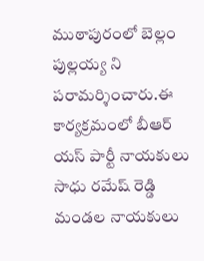ముఠాపురంలో బెల్లం పుల్లయ్య ని పరామర్శించారు.ఈ కార్యక్రమంలో బీఆర్ యస్ పార్టీ నాయకులు సాధు రమేష్ రెడ్డి మండల నాయకులు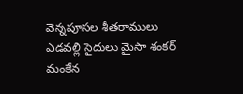వెన్నపూసల శీతరాములు ఎడవల్లి సైదులు మైసా శంకర్ మంకేన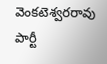వెంకటెశ్వరరావు పార్టీ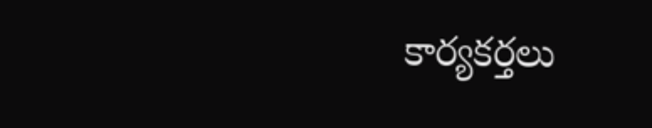కార్యకర్తలు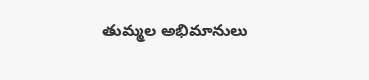తుమ్మల అభిమానులు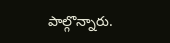పాల్గొన్నారు.